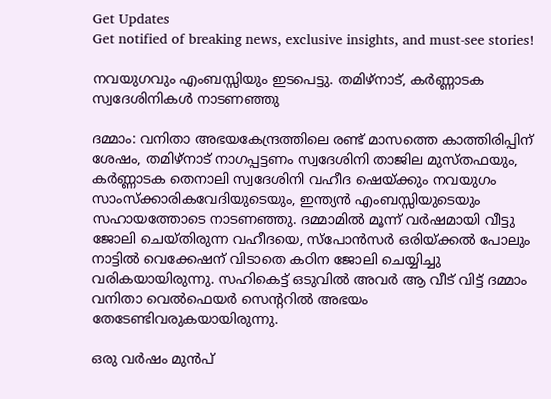Get Updates
Get notified of breaking news, exclusive insights, and must-see stories!

നവയുഗവും എംബസ്സിയും ഇടപെട്ടു. തമിഴ്നാട്, കർണ്ണാടക സ്വദേശിനികൾ നാടണഞ്ഞു

ദമ്മാം: വനിതാ അഭയകേന്ദ്രത്തിലെ രണ്ട് മാസത്തെ കാത്തിരിപ്പിന് ശേഷം, തമിഴ്നാട് നാഗപ്പട്ടണം സ്വദേശിനി താജില മുസ്തഫയും, കര്‍ണ്ണാടക തെനാലി സ്വദേശിനി വഹീദ ഷെയ്ക്കും നവയുഗം സാംസ്ക്കാരികവേദിയുടെയും, ഇന്ത്യന്‍ എംബസ്സിയുടെയും സഹായത്തോടെ നാടണഞ്ഞു. ദമ്മാമിൽ മൂന്ന് വർഷമായി വീട്ടു ജോലി ചെയ്തിരുന്ന വഹീദയെ, സ്പോന്‍സര്‍ ഒരിയ്ക്കല്‍ പോലും നാട്ടിൽ വെക്കേഷന് വിടാതെ കഠിന ജോലി ചെയ്യിച്ചു വരികയായിരുന്നു. സഹികെട്ട് ഒടുവില്‍ അവർ ആ വീട് വിട്ട് ദമ്മാം വനിതാ വെൽഫെയർ സെന്ററിൽ അഭയം തേടേണ്ടിവരുകയായിരുന്നു.

ഒരു വർഷം മുൻപ്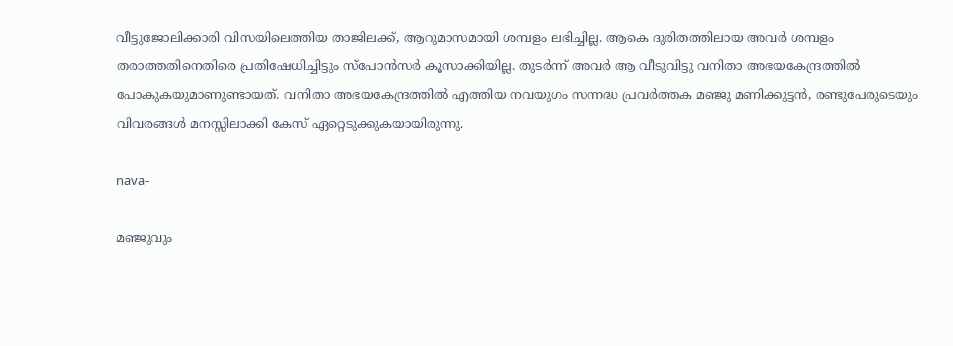വീട്ടുജോലിക്കാരി വിസയിലെത്തിയ താജിലക്ക്‌, ആറുമാസമായി ശമ്പളം ലഭിച്ചില്ല. ആകെ ദുരിതത്തിലായ അവര്‍ ശമ്പളം തരാത്തതിനെതിരെ പ്രതിഷേധിച്ചിട്ടും സ്പോന്‍സര്‍ കൂസാക്കിയില്ല. തുടര്‍ന്ന് അവര്‍ ആ വീടുവിട്ടു വനിതാ അഭയകേന്ദ്രത്തില്‍ പോകുകയുമാണുണ്ടായത്. വനിതാ അഭയകേന്ദ്രത്തില്‍ എത്തിയ നവയുഗം സന്നദ്ധ പ്രവർത്തക മഞ്ജു മണിക്കുട്ടൻ, രണ്ടുപേരുടെയും വിവരങ്ങള്‍ മനസ്സിലാക്കി കേസ് ഏറ്റെടുക്കുകയായിരുന്നു.

nava-

മഞ്ജുവും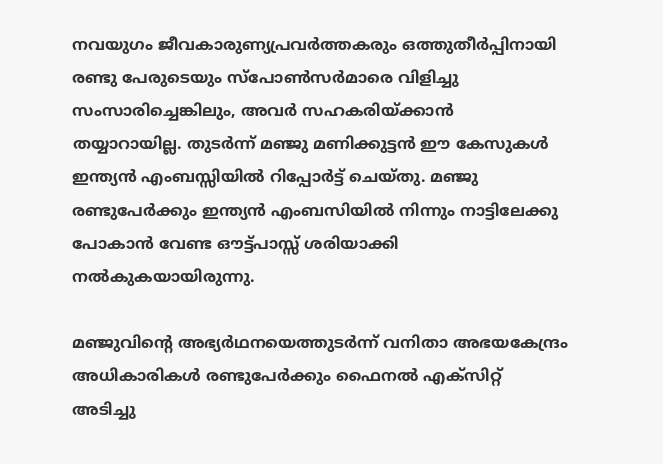നവയുഗം ജീവകാരുണ്യപ്രവര്‍ത്തകരും ഒത്തുതീര്‍പ്പിനായി രണ്ടു പേരുടെയും സ്‌പോൺസര്‍മാരെ വിളിച്ചു സംസാരിച്ചെങ്കിലും, അവര്‍ സഹകരിയ്ക്കാന്‍ തയ്യാറായില്ല. തുടര്‍ന്ന്‍ മഞ്ജു മണിക്കുട്ടന്‍ ഈ കേസുകള്‍ ഇന്ത്യന്‍ എംബസ്സിയില്‍ റിപ്പോർട്ട് ചെയ്തു. മഞ്ജു രണ്ടുപേര്‍ക്കും ഇന്ത്യൻ എംബസിയിൽ നിന്നും നാട്ടിലേക്കു പോകാൻ വേണ്ട ഔട്ട്‌പാസ്സ് ശരിയാക്കി നൽകുകയായിരുന്നു.

മഞ്ജുവിന്റെ അഭ്യര്‍ഥനയെത്തുടര്‍ന്ന്‍ വനിതാ അഭയകേന്ദ്രം അധികാരികള്‍ രണ്ടുപേര്‍ക്കും ഫൈനല്‍ എക്സിറ്റ് അടിച്ചു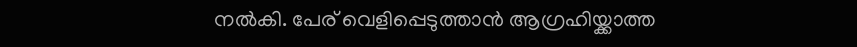നല്‍കി. പേര് വെളിപ്പെടുത്താന്‍ ആഗ്രഹിയ്ക്കാത്ത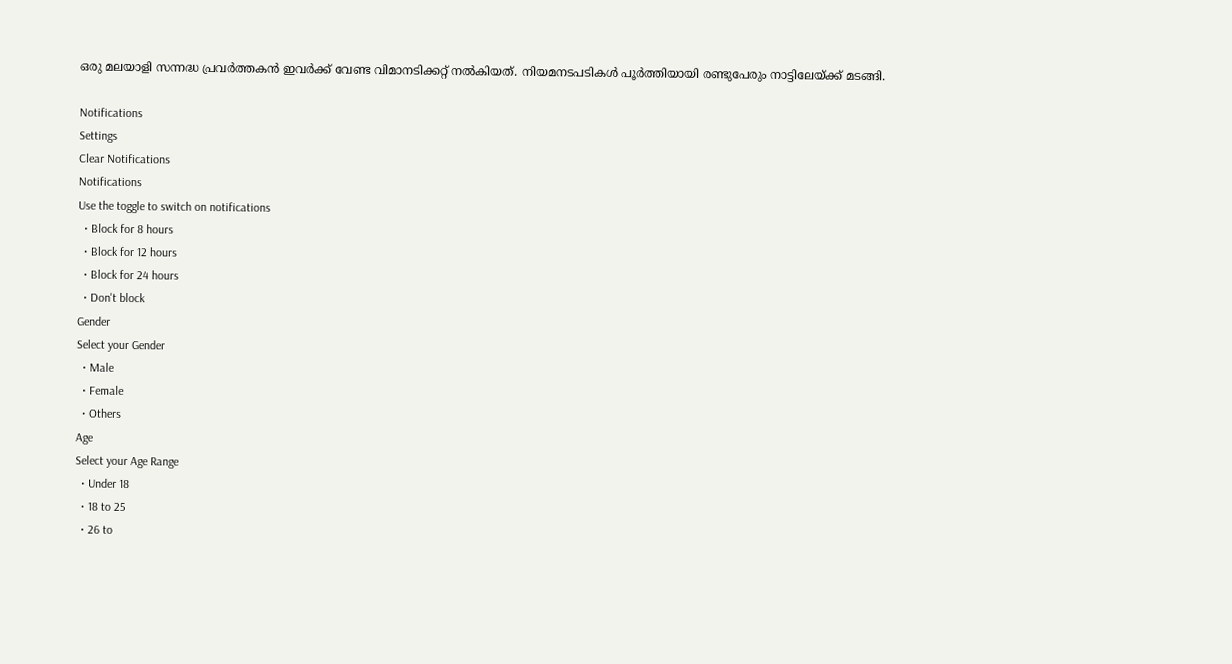ഒരു മലയാളി സന്നദ്ധ പ്രവർത്തകന്‍ ഇവർക്ക് വേണ്ട വിമാനടിക്കറ്റ് നൽകിയത്. നിയമനടപടികള്‍ പൂര്‍ത്തിയായി രണ്ടുപേരും നാട്ടിലേയ്ക്ക് മടങ്ങി.

Notifications
Settings
Clear Notifications
Notifications
Use the toggle to switch on notifications
  • Block for 8 hours
  • Block for 12 hours
  • Block for 24 hours
  • Don't block
Gender
Select your Gender
  • Male
  • Female
  • Others
Age
Select your Age Range
  • Under 18
  • 18 to 25
  • 26 to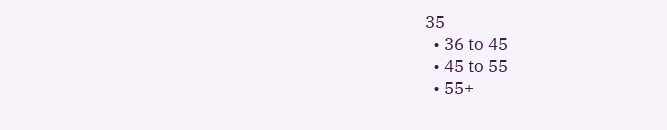35
  • 36 to 45
  • 45 to 55
  • 55+